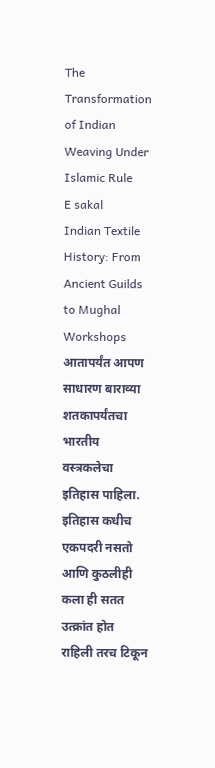The Transformation of Indian Weaving Under Islamic Rule
E sakal
Indian Textile History: From Ancient Guilds to Mughal Workshops
आतापर्यंत आपण साधारण बाराव्या शतकापर्यंतचा भारतीय वस्त्रकलेचा इतिहास पाहिला. इतिहास कधीच एकपदरी नसतो आणि कुठलीही कला ही सतत उत्क्रांत होत राहिली तरच टिकून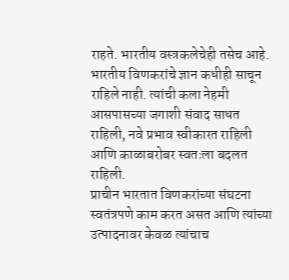राहते. भारतीय वस्त्रकलेचेही तसेच आहे. भारतीय विणकरांचे ज्ञान कधीही साचून राहिले नाही. त्यांची कला नेहमी आसपासच्या जगाशी संवाद साधत राहिली, नवे प्रभाव स्वीकारत राहिली आणि काळाबरोबर स्वतःला बदलत राहिली.
प्राचीन भारतात विणकरांच्या संघटना स्वतंत्रपणे काम करत असत आणि त्यांच्या उत्पादनावर केवळ त्यांचाच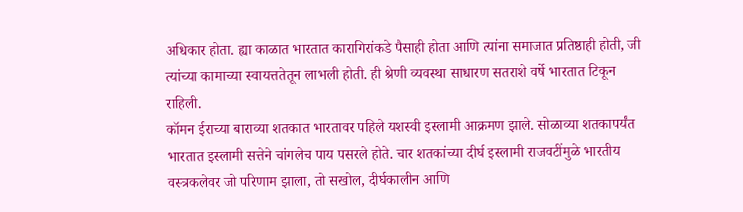अधिकार होता. ह्या काळात भारतात कारागिरांकडे पैसाही होता आणि त्यांना समाजात प्रतिष्ठाही होती, जी त्यांच्या कामाच्या स्वायत्ततेतून लाभली होती. ही श्रेणी व्यवस्था साधारण सतराशे वर्षे भारतात टिकून राहिली.
कॉमन ईराच्या बाराव्या शतकात भारतावर पहिले यशस्वी इस्लामी आक्रमण झाले. सोळाव्या शतकापर्यंत भारतात इस्लामी सत्तेने चांगलेच पाय पसरले होते. चार शतकांच्या दीर्घ इस्लामी राजवटींमुळे भारतीय वस्त्रकलेवर जो परिणाम झाला, तो सखोल, दीर्घकालीन आणि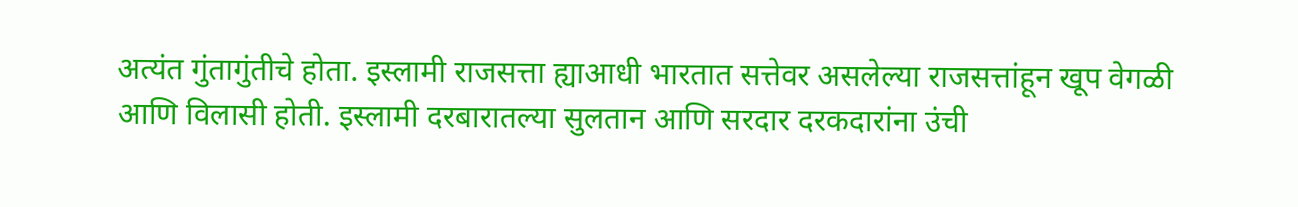अत्यंत गुंतागुंतीचे होता. इस्लामी राजसत्ता ह्याआधी भारतात सत्तेवर असलेल्या राजसत्तांहून खूप वेगळी आणि विलासी होती. इस्लामी दरबारातल्या सुलतान आणि सरदार दरकदारांना उंची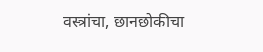वस्त्रांचा, छानछोकीचा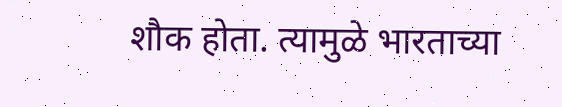शौक होता. त्यामुळे भारताच्या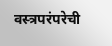वस्त्रपरंपरेची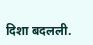दिशा बदलली.